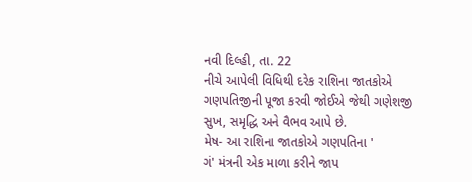નવી દિલ્હી, તા. 22
નીચે આપેલી વિધિથી દરેક રાશિના જાતકોએ ગણપતિજીની પૂજા કરવી જોઈએ જેથી ગણેશજી સુખ, સમૃદ્ધિ અને વૈભવ આપે છે.
મેષ- આ રાશિના જાતકોએ ગણપતિના '
ગં' મંત્રની એક માળા કરીને જાપ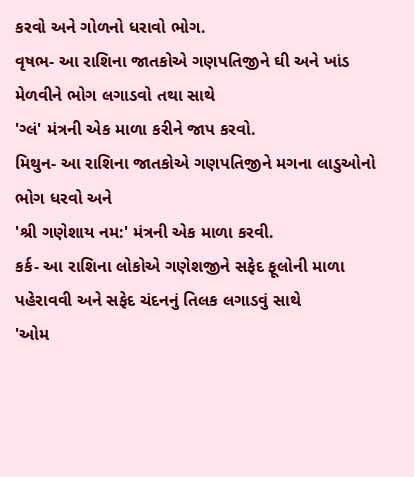કરવો અને ગોળનો ધરાવો ભોગ.
વૃષભ- આ રાશિના જાતકોએ ગણપતિજીને ઘી અને ખાંડ મેળવીને ભોગ લગાડવો તથા સાથે
'ગ્લં' મંત્રની એક માળા કરીને જાપ કરવો.
મિથુન- આ રાશિના જાતકોએ ગણપતિજીને મગના લાડુઓનો ભોગ ધરવો અને
'શ્રી ગણેશાય નમ:' મંત્રની એક માળા કરવી.
કર્ક- આ રાશિના લોકોએ ગણેશજીને સફેદ ફૂલોની માળા પહેરાવવી અને સફેદ ચંદનનું તિલક લગાડવું સાથે
'ઓમ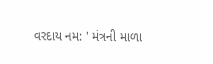વરદાય નમ: ' મંત્રની માળા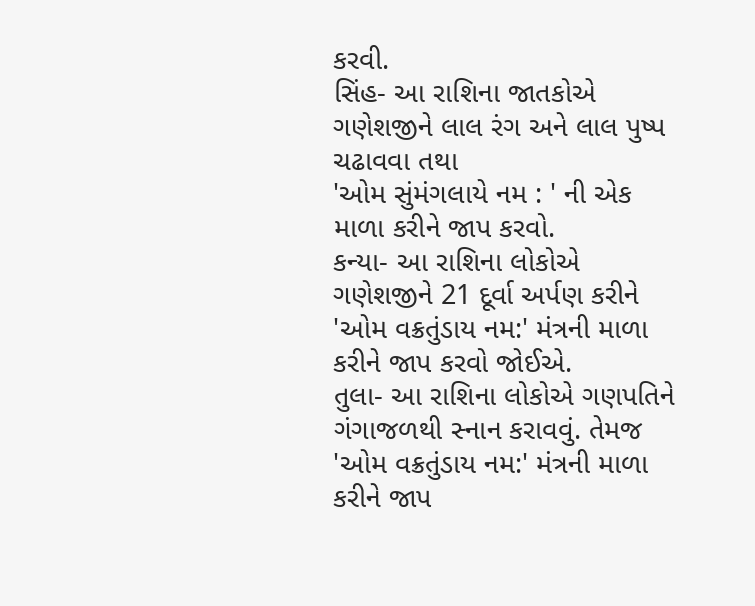કરવી.
સિંહ- આ રાશિના જાતકોએ ગણેશજીને લાલ રંગ અને લાલ પુષ્પ ચઢાવવા તથા
'ઓમ સુંમંગલાયે નમ : ' ની એક માળા કરીને જાપ કરવો.
કન્યા- આ રાશિના લોકોએ ગણેશજીને 21 દૂર્વા અર્પણ કરીને
'ઓમ વક્રતુંડાય નમ:' મંત્રની માળા કરીને જાપ કરવો જોઈએ.
તુલા- આ રાશિના લોકોએ ગણપતિને ગંગાજળથી સ્નાન કરાવવું. તેમજ
'ઓમ વક્રતુંડાય નમ:' મંત્રની માળા કરીને જાપ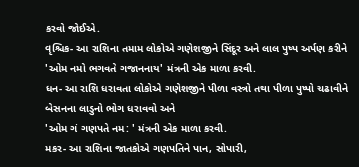કરવો જોઈએ.
વૃશ્ચિક- આ રાશિના તમામ લોકોએ ગણેશજીને સિંદૂર અને લાલ પુષ્પ અર્પણ કરીને
'ઓમ નમો ભગવતે ગજાનનાય' મંત્રની એક માળા કરવી.
ધન- આ રાશિ ધરાવતા લોકોએ ગણેશજીને પીળા વસ્ત્રો તથા પીળા પુષ્પો ચઢાવીને બેસનના લાડુનો ભોગ ધરાવવો અને
'ઓમ ગં ગણપતે નમ: ' મંત્રની એક માળા કરવી.
મકર- આ રાશિના જાતકોએ ગણપતિને પાન, સોપારી,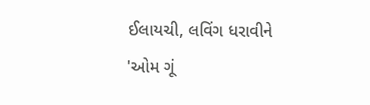ઈલાયચી, લવિંગ ધરાવીને
'ઓમ ગૂં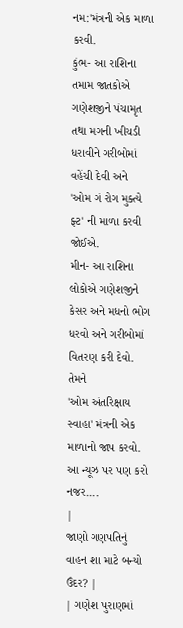નમ:'મંત્રની એક માળા કરવી.
કુંભ- આ રાશિના તમામ જાતકોએ ગણેશજીને પંચામૃત તથા મગની ખીચડી ધરાવીને ગરીબોમાં વહેંચી દેવી અને
'ઓમ ગં રોગ મુક્ત્યે ફ્ટ' ની માળા કરવી જોઈએ.
મીન- આ રાશિના લોકોએ ગણેશજીને કેસર અને મધનો ભોગ ધરવો અને ગરીબોમાં વિતરણ કરી દેવો. તેમને
'ઓમ અંતરિક્ષાય સ્વાહા' મંત્રની એક માળાનો જાપ કરવો.
આ ન્યૂઝ પર પણ કરો નજર....
|
જાણો ગણપતિનું વાહન શા માટે બન્યો ઉંદર? |
| ગણેશ પુરાણમાં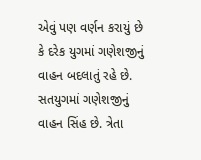એવું પણ વર્ણન કરાયું છે કે દરેક યુગમાં ગણેશજીનું વાહન બદલાતું રહે છે. સતયુગમાં ગણેશજીનું વાહન સિંહ છે. ત્રેતા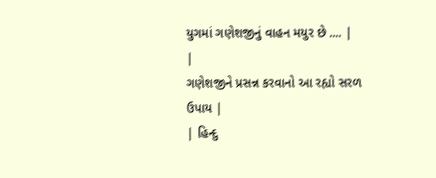યુગમાં ગણેશજીનું વાહન મયુર છે .... |
|
ગણેશજીને પ્રસન્ન કરવાનો આ રહ્યો સરળ ઉપાય |
| હિન્દુ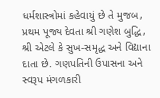ધર્મશાસ્ત્રોમાં કહેવાયું છે તે મુજબ, પ્રથમ પૂજ્ય દેવતા શ્રી ગણેશ બુદ્ધિ, શ્રી એટલે કે સુખ-સમૃદ્ધ અને વિદ્યાના દાતા છે. ગણપતિની ઉપાસના અને સ્વરૂપ મંગળકારી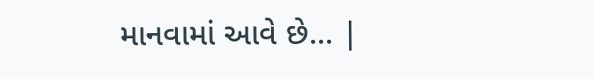માનવામાં આવે છે... |